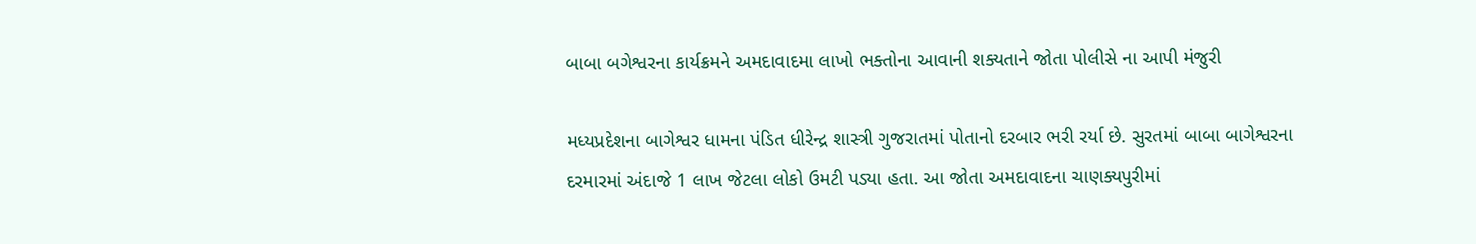બાબા બગેશ્વરના કાર્યક્રમને અમદાવાદમા લાખો ભક્તોના આવાની શક્યતાને જોતા પોલીસે ના આપી મંજુરી

મધ્યપ્રદેશના બાગેશ્વર ધામના પંડિત ધીરેન્દ્ર શાસ્ત્રી ગુજરાતમાં પોતાનો દરબાર ભરી રર્યા છે. સુરતમાં બાબા બાગેશ્વરના દરમારમાં અંદાજે 1 લાખ જેટલા લોકો ઉમટી પડ્યા હતા. આ જોતા અમદાવાદના ચાણક્યપુરીમાં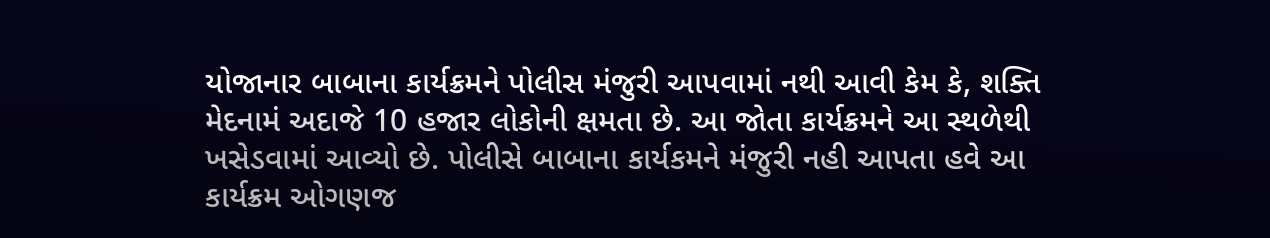યોજાનાર બાબાના કાર્યક્રમને પોલીસ મંજુરી આપવામાં નથી આવી કેમ કે, શક્તિ મેદનામં અદાજે 10 હજાર લોકોની ક્ષમતા છે. આ જોતા કાર્યક્રમને આ સ્થળેથી ખસેડવામાં આવ્યો છે. પોલીસે બાબાના કાર્યકમને મંજુરી નહી આપતા હવે આ કાર્યક્રમ ઓગણજ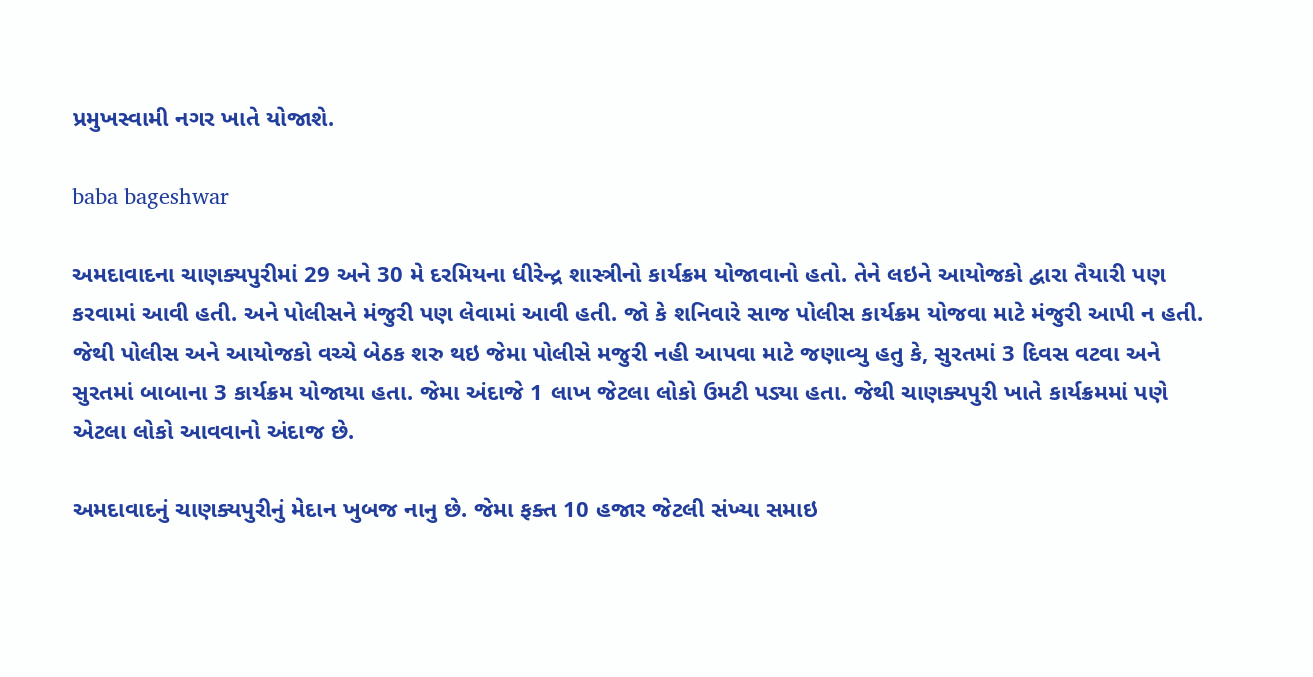પ્રમુખસ્વામી નગર ખાતે યોજાશે.

baba bageshwar

અમદાવાદના ચાણક્યપુરીમાં 29 અને 30 મે દરમિયના ધીરેન્દ્ર શાસ્ત્રીનો કાર્યક્રમ યોજાવાનો હતો. તેને લઇને આયોજકો દ્વારા તૈયારી પણ કરવામાં આવી હતી. અને પોલીસને મંજુરી પણ લેવામાં આવી હતી. જો કે શનિવારે સાજ પોલીસ કાર્યક્રમ યોજવા માટે મંજુરી આપી ન હતી. જેથી પોલીસ અને આયોજકો વચ્ચે બેઠક શરુ થઇ જેમા પોલીસે મજુરી નહી આપવા માટે જણાવ્યુ હતુ કે, સુરતમાં 3 દિવસ વટવા અને સુરતમાં બાબાના 3 કાર્યક્રમ યોજાયા હતા. જેમા અંદાજે 1 લાખ જેટલા લોકો ઉમટી પડ્યા હતા. જેથી ચાણક્યપુરી ખાતે કાર્યક્રમમાં પણે એટલા લોકો આવવાનો અંદાજ છે.

અમદાવાદનું ચાણક્યપુરીનું મેદાન ખુબજ નાનુ છે. જેમા ફક્ત 10 હજાર જેટલી સંખ્યા સમાઇ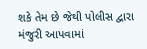શકે તેમ છે જેથી પોલીસ દ્વારા મંજુરી આપવામાં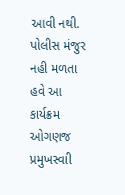આવી નથી. પોલીસ મંજુર નહી મળતા હવે આ કાર્યક્રમ ઓગણજ પ્રમુખસ્વાી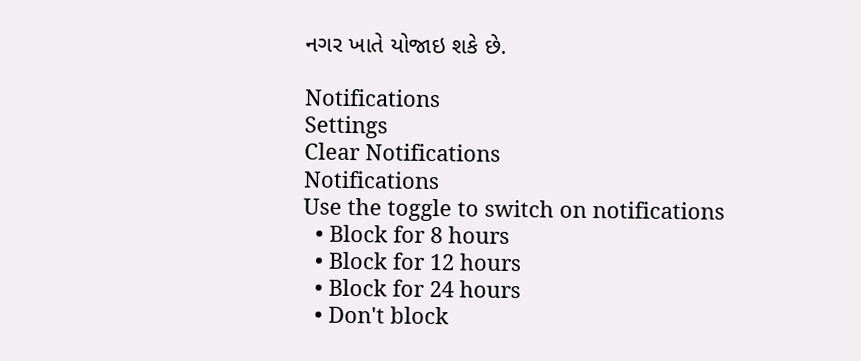નગર ખાતે યોજાઇ શકે છે.

Notifications
Settings
Clear Notifications
Notifications
Use the toggle to switch on notifications
  • Block for 8 hours
  • Block for 12 hours
  • Block for 24 hours
  • Don't block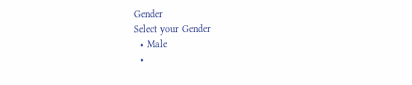Gender
Select your Gender
  • Male
  •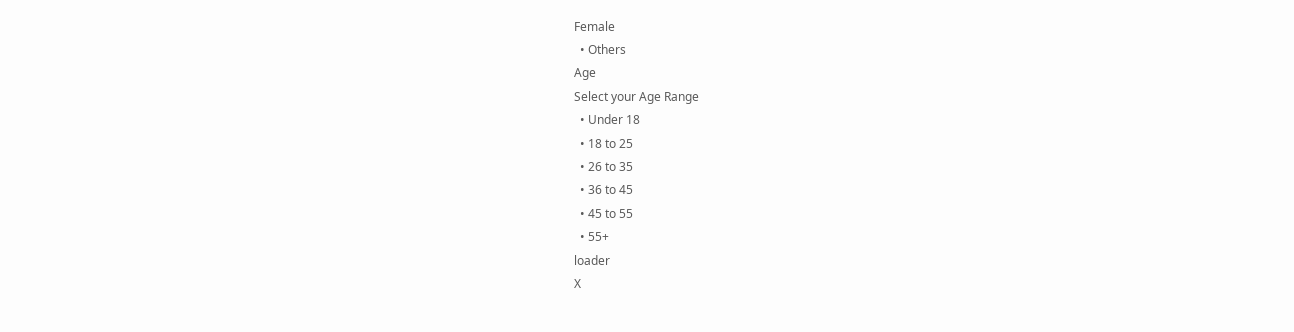Female
  • Others
Age
Select your Age Range
  • Under 18
  • 18 to 25
  • 26 to 35
  • 36 to 45
  • 45 to 55
  • 55+
loader
X